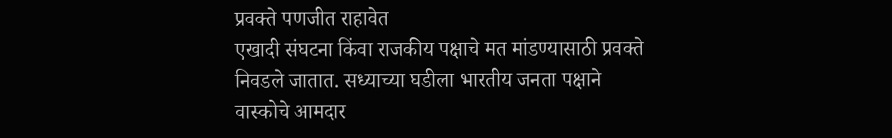प्रवक्ते पणजीत राहावेत
एखादी संघटना किंवा राजकीय पक्षाचे मत मांडण्यासाठी प्रवक्ते निवडले जातात. सध्याच्या घडीला भारतीय जनता पक्षाने वास्कोचे आमदार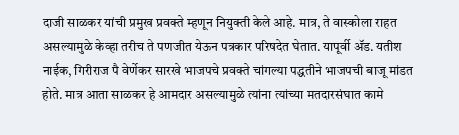दाजी साळकर यांची प्रमुख प्रवक्ते म्हणून नियुक्ती केले आहे. मात्र, ते वास्कोला राहत असल्यामुळे केव्हा तरीच ते पणजीत येऊन पत्रकार परिषदेत घेतात. यापूर्वी ॲड. यतीश नाईक, गिरीराज पै वेर्णेकर सारखे भाजपचे प्रवक्ते चांगल्या पद्धतीने भाजपची बाजू मांडत होते. मात्र आता साळकर हे आमदार असल्यामुळे त्यांना त्यांच्या मतदारसंघात कामे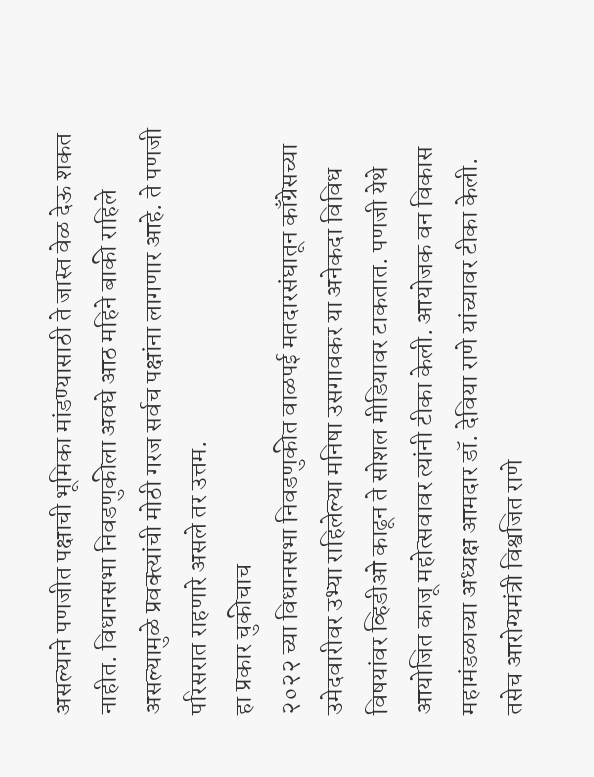असल्याने पणजीत पक्षाची भूमिका मांडण्यासाठी ते जास्त वेळ देऊ शकत नाहीत. विधानसभा निवडणुकीला अवघे आठ महिने बाकी राहिले असल्यामुळे प्रवक्त्यांची मोठी गरज सर्वच पक्षांना लागणार आहे. ते पणजी परिसरात राहणारे असले तर उत्तम.
हा प्रकार चुकीचाच
२०२२ च्या विधानसभा निवडणुकीत वाळपई मतदारसंघातून काँग्रेसच्या उमेदवारीवर उभ्या राहिलेल्या मनिषा उसगावकर या अनेकदा विविध विषयांवर व्हिडीओ काढून ते सोशल मीडियावर टाकतात. पणजी येथे आयोजित काजू महोत्सवावर त्यांनी टीका केली. आयोजक वन विकास महामंडळाच्या अध्यक्ष आमदार डॉ. देविया राणे यांच्यावर टीका केली. तसेच आरोग्यमंत्री विश्वजित राणे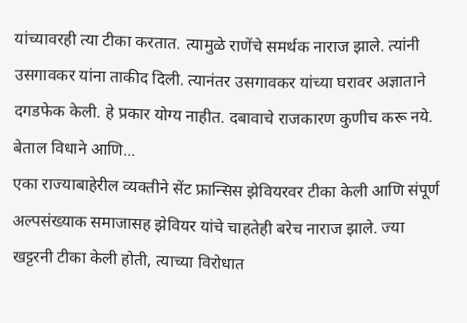यांच्यावरही त्या टीका करतात. त्यामुळे राणेंचे समर्थक नाराज झाले. त्यांनी उसगावकर यांना ताकीद दिली. त्यानंतर उसगावकर यांच्या घरावर अज्ञाताने दगडफेक केली. हे प्रकार योग्य नाहीत. दबावाचे राजकारण कुणीच करू नये.
बेताल विधाने आणि...
एका राज्याबाहेरील व्यक्तीने सेंट फ्रान्सिस झेवियरवर टीका केली आणि संपूर्ण अल्पसंख्याक समाजासह झेवियर यांचे चाहतेही बरेच नाराज झाले. ज्या खट्टरनी टीका केली होती, त्याच्या विरोधात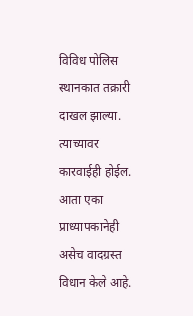विविध पोलिस स्थानकात तक्रारी दाखल झाल्या. त्याच्यावर कारवाईही होईल. आता एका प्राध्यापकानेही असेच वादग्रस्त विधान केले आहे.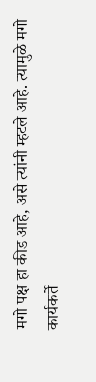मगो पक्ष हा कीड आहे, असे त्यांनी म्हटले आहे. त्यामुळे मगो कार्यकर्ते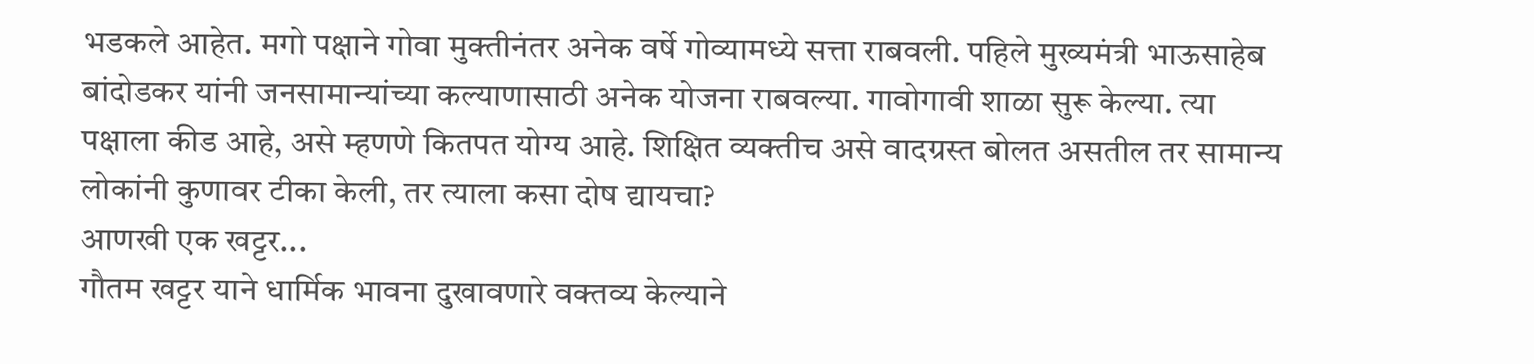भडकले आहेत. मगो पक्षाने गोवा मुक्तीनंतर अनेक वर्षे गोव्यामध्ये सत्ता राबवली. पहिले मुख्यमंत्री भाऊसाहेब बांदोडकर यांनी जनसामान्यांच्या कल्याणासाठी अनेक योजना राबवल्या. गावोगावी शाळा सुरू केल्या. त्या पक्षाला कीड आहे, असे म्हणणे कितपत योग्य आहे. शिक्षित व्यक्तीच असे वादग्रस्त बोलत असतील तर सामान्य लोकांनी कुणावर टीका केली, तर त्याला कसा दोष द्यायचा?
आणखी एक खट्टर...
गौतम खट्टर याने धार्मिक भावना दुखावणारे वक्तव्य केल्याने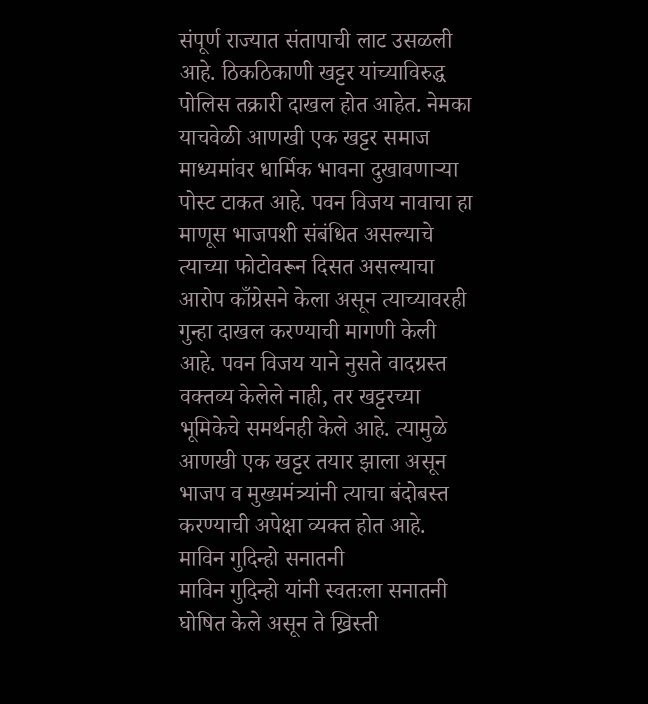संपूर्ण राज्यात संतापाची लाट उसळली आहे. ठिकठिकाणी खट्टर यांच्याविरुद्ध पोलिस तक्रारी दाखल होत आहेत. नेमका याचवेळी आणखी एक खट्टर समाज माध्यमांवर धार्मिक भावना दुखावणाऱ्या पोस्ट टाकत आहे. पवन विजय नावाचा हा माणूस भाजपशी संबंधित असल्याचे त्याच्या फोटोवरून दिसत असल्याचा आरोप काँग्रेसने केला असून त्याच्यावरही गुन्हा दाखल करण्याची मागणी केली आहे. पवन विजय याने नुसते वादग्रस्त वक्तव्य केलेले नाही, तर खट्टरच्या भूमिकेचे समर्थनही केले आहे. त्यामुळे आणखी एक खट्टर तयार झाला असून भाजप व मुख्यमंत्र्यांनी त्याचा बंदोबस्त करण्याची अपेक्षा व्यक्त होत आहे.
माविन गुदिन्हो सनातनी
माविन गुदिन्हो यांनी स्वतःला सनातनी घोषित केले असून ते ख्रिस्ती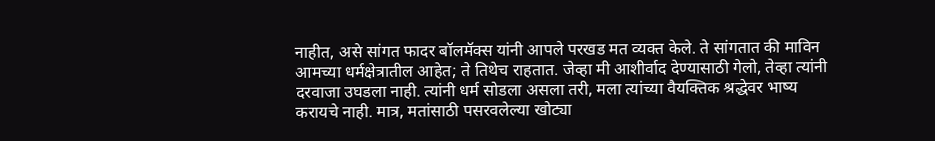नाहीत, असे सांगत फादर बॉलमॅक्स यांनी आपले परखड मत व्यक्त केले. ते सांगतात की माविन आमच्या धर्मक्षेत्रातील आहेत; ते तिथेच राहतात. जेव्हा मी आशीर्वाद देण्यासाठी गेलो, तेव्हा त्यांनी दरवाजा उघडला नाही. त्यांनी धर्म सोडला असला तरी, मला त्यांच्या वैयक्तिक श्रद्धेवर भाष्य करायचे नाही. मात्र, मतांसाठी पसरवलेल्या खोट्या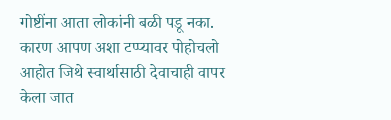गोष्टींना आता लोकांनी बळी पडू नका. कारण आपण अशा टप्प्यावर पोहोचलो आहोत जिथे स्वार्थासाठी देवाचाही वापर केला जात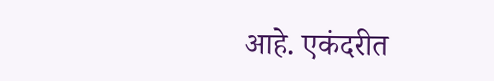आहे. एकंदरीत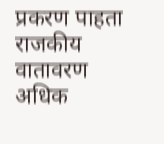प्रकरण पाहता राजकीय वातावरण अधिक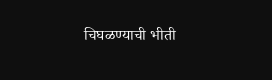चिघळण्याची भीती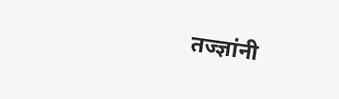तज्ज्ञांनी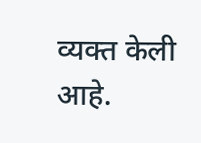व्यक्त केली आहे.